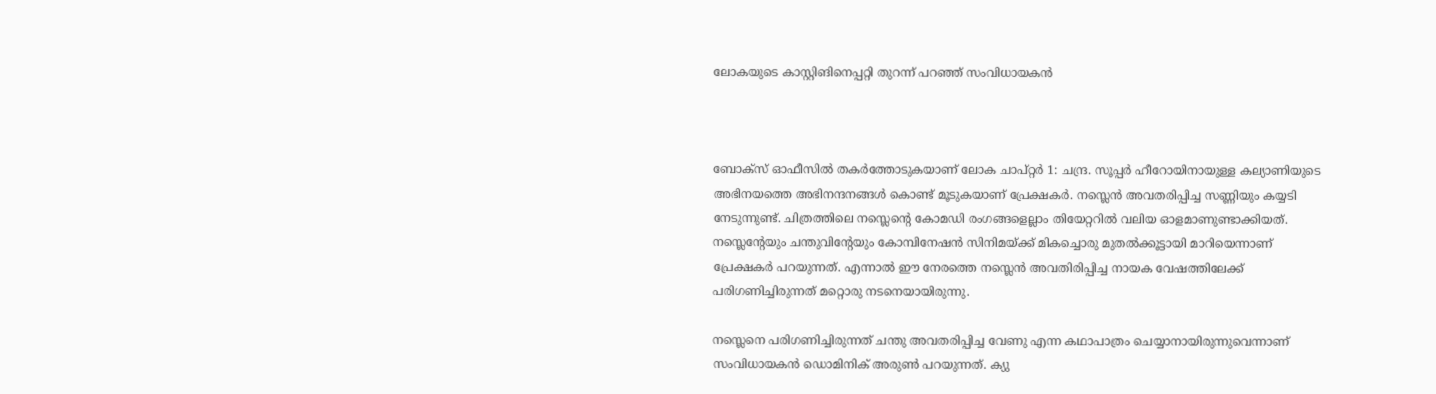ലോകയുടെ കാസ്റ്റിങിനെപ്പറ്റി തുറന്ന് പറഞ്ഞ് സംവിധായകൻ



ബോക്‌സ് ഓഫീസിൽ തകർത്തോടുകയാണ് ലോക ചാപ്റ്റർ 1: ചന്ദ്ര. സൂപ്പർ ഹീറോയിനായുള്ള കല്യാണിയുടെ അഭിനയത്തെ അഭിനന്ദനങ്ങൾ കൊണ്ട് മൂടുകയാണ് പ്രേക്ഷകർ. നസ്ലെൻ അവതരിപ്പിച്ച സണ്ണിയും കയ്യടി നേടുന്നുണ്ട്. ചിത്രത്തിലെ നസ്ലെന്റെ കോമഡി രംഗങ്ങളെല്ലാം തിയേറ്ററിൽ വലിയ ഓളമാണുണ്ടാക്കിയത്. നസ്ലെന്റേയും ചന്തുവിന്റേയും കോമ്പിനേഷൻ സിനിമയ്ക്ക് മികച്ചൊരു മുതൽക്കൂട്ടായി മാറിയെന്നാണ് പ്രേക്ഷകർ പറയുന്നത്. എന്നാൽ ഈ നേരത്തെ നസ്ലെൻ അവതിരിപ്പിച്ച നായക വേഷത്തിലേക്ക് പരിഗണിച്ചിരുന്നത് മറ്റൊരു നടനെയായിരുന്നു.

നസ്ലെനെ പരിഗണിച്ചിരുന്നത് ചന്തു അവതരിപ്പിച്ച വേണു എന്ന കഥാപാത്രം ചെയ്യാനായിരുന്നുവെന്നാണ് സംവിധായകൻ ഡൊമിനിക് അരുൺ പറയുന്നത്. ക്യു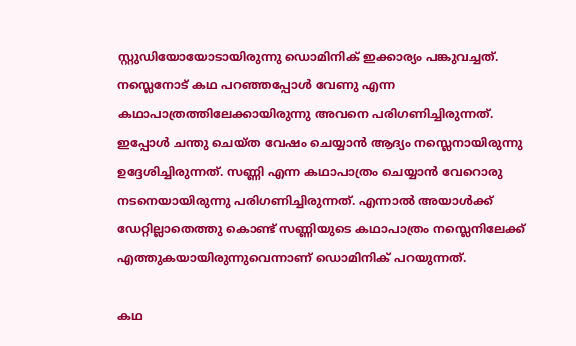സ്റ്റുഡിയോയോടായിരുന്നു ഡൊമിനിക് ഇക്കാര്യം പങ്കുവച്ചത്. നസ്ലെനോട് കഥ പറഞ്ഞപ്പോൾ വേണു എന്ന കഥാപാത്രത്തിലേക്കായിരുന്നു അവനെ പരിഗണിച്ചിരുന്നത്. ഇപ്പോൾ ചന്തു ചെയ്ത വേഷം ചെയ്യാൻ ആദ്യം നസ്ലെനായിരുന്നു ഉദ്ദേശിച്ചിരുന്നത്. സണ്ണി എന്ന കഥാപാത്രം ചെയ്യാൻ വേറൊരു നടനെയായിരുന്നു പരിഗണിച്ചിരുന്നത്. എന്നാൽ അയാൾക്ക് ഡേറ്റില്ലാതെത്തു കൊണ്ട് സണ്ണിയുടെ കഥാപാത്രം നസ്ലെനിലേക്ക് എത്തുകയായിരുന്നുവെന്നാണ് ഡൊമിനിക് പറയുന്നത്.

കഥ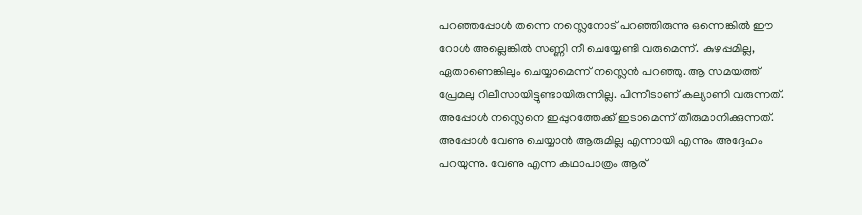പറഞ്ഞപ്പോൾ തന്നെ നസ്ലെനോട് പറഞ്ഞിരുന്നു ഒന്നെങ്കിൽ ഈ റോൾ അല്ലെങ്കിൽ സണ്ണി നീ ചെയ്യേണ്ടി വരുമെന്ന്. കുഴപ്പമില്ല, ഏതാണെങ്കിലും ചെയ്യാമെന്ന് നസ്ലെൻ പറഞ്ഞു. ആ സമയത്ത് പ്രേമലു റിലീസായിട്ടുണ്ടായിരുന്നില്ല. പിന്നീടാണ് കല്യാണി വരുന്നത്. അപ്പോൾ നസ്ലെനെ ഇപ്പുറത്തേക്ക് ഇടാമെന്ന് തീരുമാനിക്കുന്നത്. അപ്പോൾ വേണു ചെയ്യാൻ ആരുമില്ല എന്നായി എന്നും അദ്ദേഹം പറയുന്നു. വേണു എന്ന കഥാപാത്രം ആര്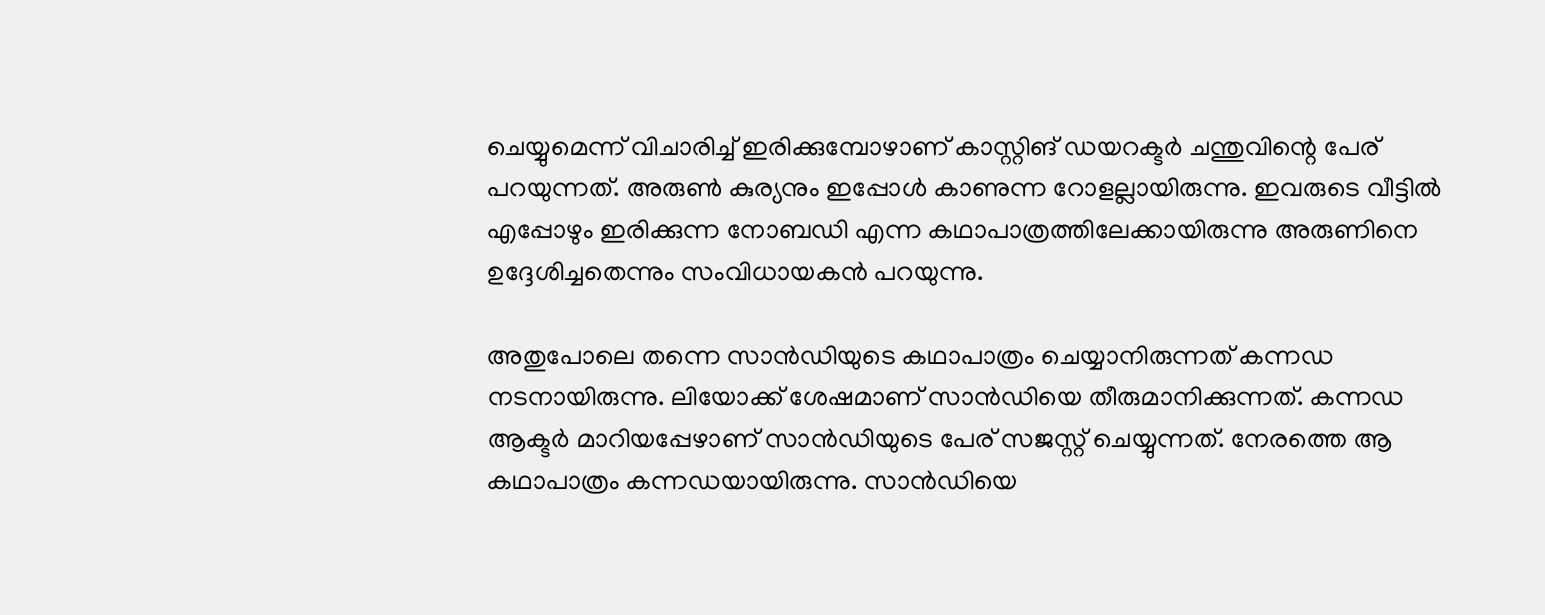ചെയ്യുമെന്ന് വിചാരിച്ച് ഇരിക്കുമ്പോഴാണ് കാസ്റ്റിങ് ഡയറക്ടർ ചന്തുവിന്റെ പേര് പറയുന്നത്. അരുൺ കുര്യനും ഇപ്പോൾ കാണുന്ന റോളല്ലായിരുന്നു. ഇവരുടെ വീട്ടിൽ എപ്പോഴും ഇരിക്കുന്ന നോബഡി എന്ന കഥാപാത്രത്തിലേക്കായിരുന്നു അരുണിനെ ഉദ്ദേശിച്ചതെന്നും സംവിധായകൻ പറയുന്നു.

അതുപോലെ തന്നെ സാൻഡിയുടെ കഥാപാത്രം ചെയ്യാനിരുന്നത് കന്നഡ നടനായിരുന്നു. ലിയോക്ക് ശേഷമാണ് സാൻഡിയെ തീരുമാനിക്കുന്നത്. കന്നഡ ആക്ടർ മാറിയപ്പേഴാണ് സാൻഡിയുടെ പേര് സജസ്റ്റ് ചെയ്യുന്നത്. നേരത്തെ ആ കഥാപാത്രം കന്നഡയായിരുന്നു. സാൻഡിയെ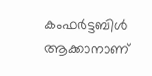കംഫർട്ടബിൾ ആക്കാനാണ്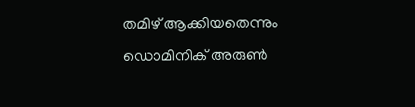തമിഴ് ആക്കിയതെന്നും ഡൊമിനിക് അരുൺ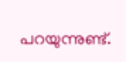പറയുന്നുണ്ട്.